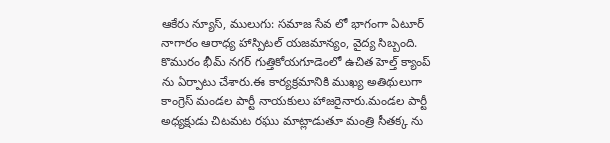ఆకేరు న్యూస్, ములుగు: సమాజ సేవ లో భాగంగా ఏటూర్ నాగారం ఆరాధ్య హాస్పిటల్ యజమాన్యం, వైద్య సిబ్బంది. కొమురం భీమ్ నగర్ గుత్తికోయగూడెంలో ఉచిత హెల్త్ క్యాంప్ ను ఏర్పాటు చేశారు.ఈ కార్యక్రమానికి ముఖ్య అతిథులుగా కాంగ్రెస్ మండల పార్టీ నాయకులు హాజరైనారు.మండల పార్టీ అధ్యక్షుడు చిటమట రఘు మాట్లాడుతూ మంత్రి సీతక్క ను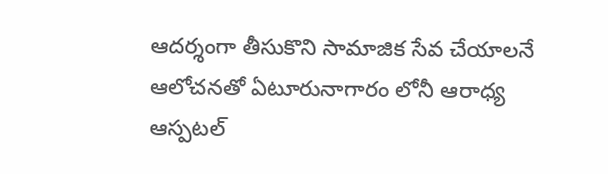ఆదర్శంగా తీసుకొని సామాజిక సేవ చేయాలనే ఆలోచనతో ఏటూరునాగారం లోనీ ఆరాధ్య ఆస్పటల్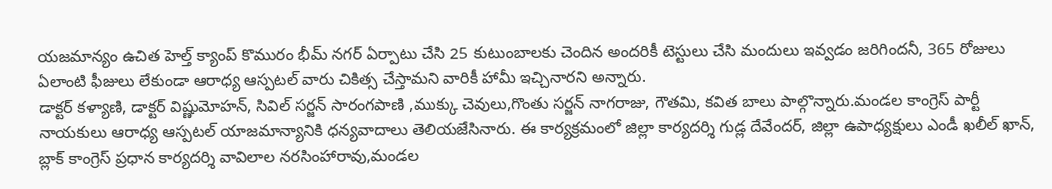యజమాన్యం ఉచిత హెల్త్ క్యాంప్ కొమురం భీమ్ నగర్ ఏర్పాటు చేసి 25 కుటుంబాలకు చెందిన అందరికీ టెస్టులు చేసి మందులు ఇవ్వడం జరిగిందనీ, 365 రోజులు ఏలాంటి ఫీజులు లేకుండా ఆరాధ్య ఆస్పటల్ వారు చికిత్స చేస్తామని వారికీ హామీ ఇచ్చినారని అన్నారు.
డాక్టర్ కళ్యాణి, డాక్టర్ విష్ణుమోహన్, సివిల్ సర్జన్ సారంగపాణి ,ముక్కు చెవులు,గొంతు సర్జన్ నాగరాజు, గౌతమి, కవిత బాలు పాల్గొన్నారు.మండల కాంగ్రెస్ పార్టీ నాయకులు ఆరాధ్య ఆస్పటల్ యాజమాన్యానికి ధన్యవాదాలు తెలియజేసినారు. ఈ కార్యక్రమంలో జిల్లా కార్యదర్శి గుడ్ల దేవేందర్, జిల్లా ఉపాధ్యక్షులు ఎండీ ఖలీల్ ఖాన్, బ్లాక్ కాంగ్రెస్ ప్రధాన కార్యదర్శి వావిలాల నరసింహారావు,మండల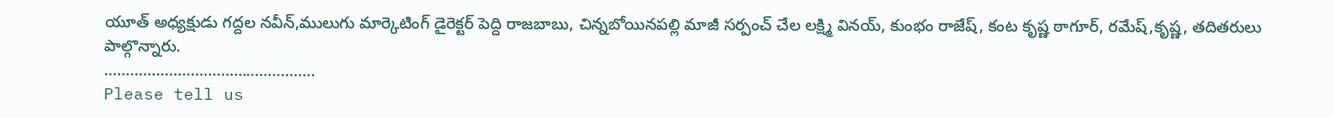యూత్ అధ్యక్షుడు గద్దల నవీన్,ములుగు మార్కెటింగ్ డైరెక్టర్ పెద్ది రాజబాబు, చిన్నబోయినపల్లి మాజీ సర్పంచ్ చేల లక్ష్మి వినయ్, కుంభం రాజేష్, కంట కృష్ణ ఠాగూర్, రమేష్,కృష్ణ, తదితరులు పాల్గొన్నారు.
………………………………………….
Please tell us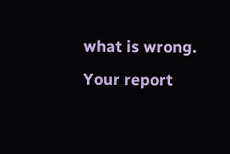what is wrong. Your report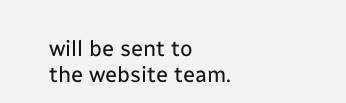will be sent to the website team.